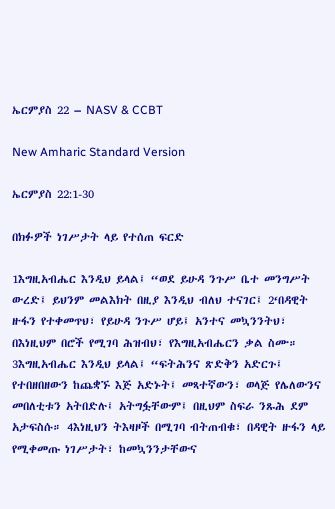ኤርምያስ 22 – NASV & CCBT

New Amharic Standard Version

ኤርምያስ 22:1-30

በክፉዎች ነገሥታት ላይ የተሰጠ ፍርድ

1እግዚአብሔር እንዲህ ይላል፤ “ወደ ይሁዳ ንጉሥ ቤተ መንግሥት ውረድ፤ ይህንም መልእክት በዚያ እንዲህ ብለህ ተናገር፤ 2‘በዳዊት ዙፋን የተቀመጥህ፣ የይሁዳ ንጉሥ ሆይ፤ አንተና መኳንንትህ፣ በእነዚህም በሮች የሚገባ ሕዝብህ፣ የእግዚአብሔርን ቃል ስሙ። 3እግዚአብሔር እንዲህ ይላል፤ “ፍትሕንና ጽድቅን አድርጉ፤ የተበዘበዘውን ከጨቋኙ እጅ አድኑት፤ መጻተኛውን፣ ወላጅ የሌለውንና መበለቲቱን አትበድሉ፤ አትግፏቸውም፤ በዚህም ስፍራ ንጹሕ ደም አታፍስሱ። 4እነዚህን ትእዛዞች በሚገባ ብትጠብቁ፣ በዳዊት ዙፋን ላይ የሚቀመጡ ነገሥታት፣ ከመኳንንታቸውና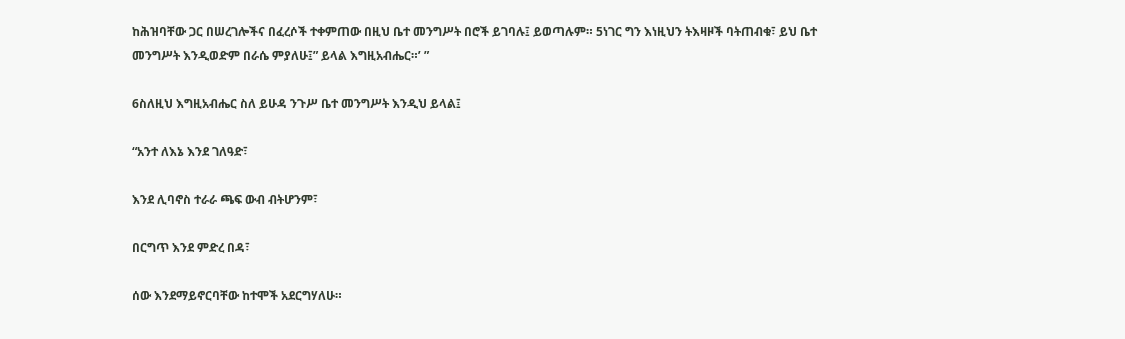ከሕዝባቸው ጋር በሠረገሎችና በፈረሶች ተቀምጠው በዚህ ቤተ መንግሥት በሮች ይገባሉ፤ ይወጣሉም። 5ነገር ግን እነዚህን ትእዛዞች ባትጠብቁ፣ ይህ ቤተ መንግሥት እንዲወድም በራሴ ምያለሁ፤” ይላል እግዚአብሔር።’ ”

6ስለዚህ እግዚአብሔር ስለ ይሁዳ ንጉሥ ቤተ መንግሥት እንዲህ ይላል፤

“አንተ ለእኔ እንደ ገለዓድ፣

እንደ ሊባኖስ ተራራ ጫፍ ውብ ብትሆንም፣

በርግጥ እንደ ምድረ በዳ፣

ሰው እንደማይኖርባቸው ከተሞች አደርግሃለሁ።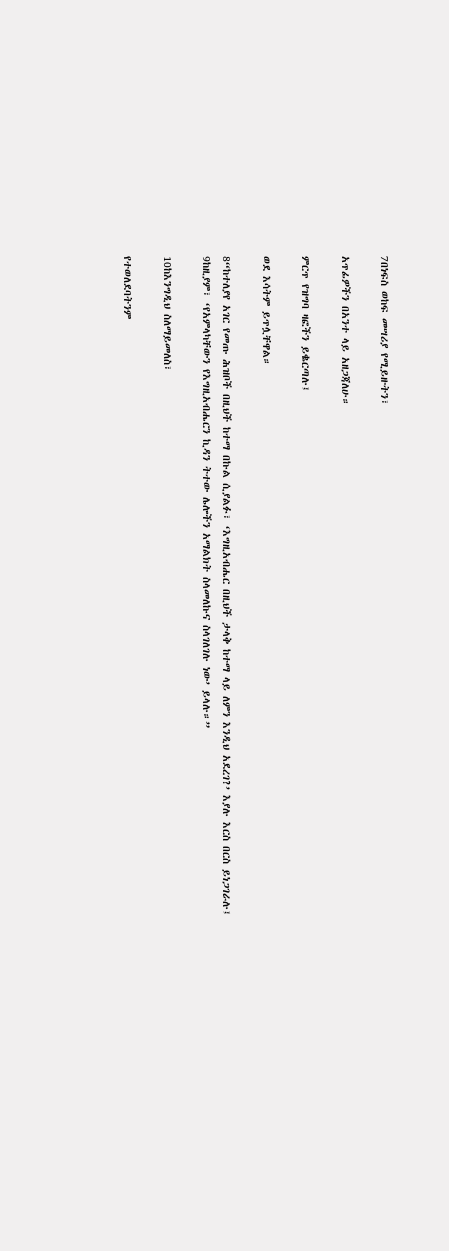7በነፍስ ወከፍ መሣሪያ የሚይዙትን፣

አጥፊዎችን በአንተ ላይ አዘጋጃለሁ።

ምርጥ የዝግባ ዛፎችን ይቈርጣሉ፤

ወደ እሳትም ይጥሏቸዋል።

8“ከተለያየ አገር የመጡ ሕዝቦች በዚህች ከተማ በኩል ሲያልፉ፣ ‘እግዚአብሔር በዚህች ታላቅ ከተማ ላይ ለምን እንዲህ አደረገ?’ እያሉ እርስ በርስ ይነጋገራሉ፤ 9ከዚያም፣ ‘የአምላካቸውን የእግዚአብሔርን ኪዳን ትተው ሌሎችን አማልክት ስላመለኩና ስላገለገሉ ነው’ ይላሉ።”

10ከእንግዲህ ስለማይመለስ፣

የተወለደባትንም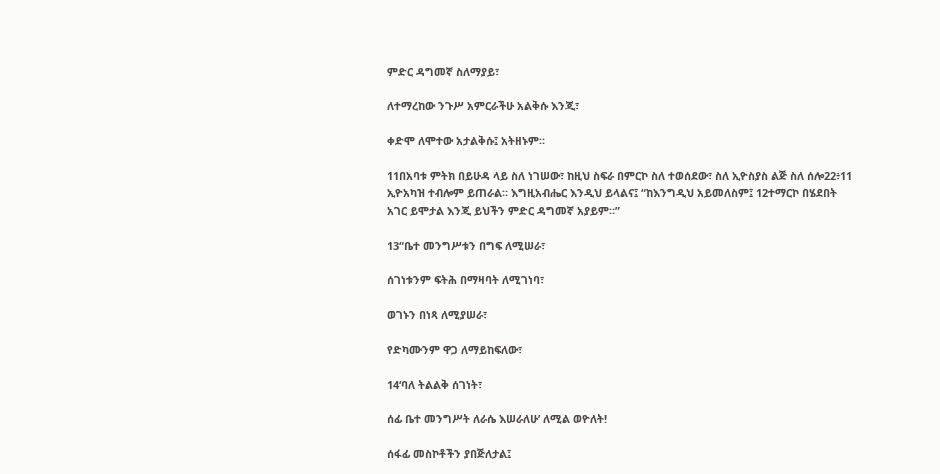ምድር ዳግመኛ ስለማያይ፣

ለተማረከው ንጉሥ አምርራችሁ አልቅሱ እንጂ፣

ቀድሞ ለሞተው አታልቅሱ፤ አትዘኑም።

11በአባቱ ምትክ በይሁዳ ላይ ስለ ነገሠው፣ ከዚህ ስፍራ በምርኮ ስለ ተወሰደው፣ ስለ ኢዮስያስ ልጅ ስለ ሰሎ22፥11 ኢዮአካዝ ተብሎም ይጠራል። እግዚአብሔር እንዲህ ይላልና፤ “ከእንግዲህ አይመለስም፤ 12ተማርኮ በሄደበት አገር ይሞታል እንጂ ይህችን ምድር ዳግመኛ አያይም።”

13“ቤተ መንግሥቱን በግፍ ለሚሠራ፣

ሰገነቱንም ፍትሕ በማዛባት ለሚገነባ፣

ወገኑን በነጻ ለሚያሠራ፣

የድካሙንም ዋጋ ለማይከፍለው፣

14‘ባለ ትልልቅ ሰገነት፣

ሰፊ ቤተ መንግሥት ለራሴ እሠራለሁ’ ለሚል ወዮለት!

ሰፋፊ መስኮቶችን ያበጅለታል፤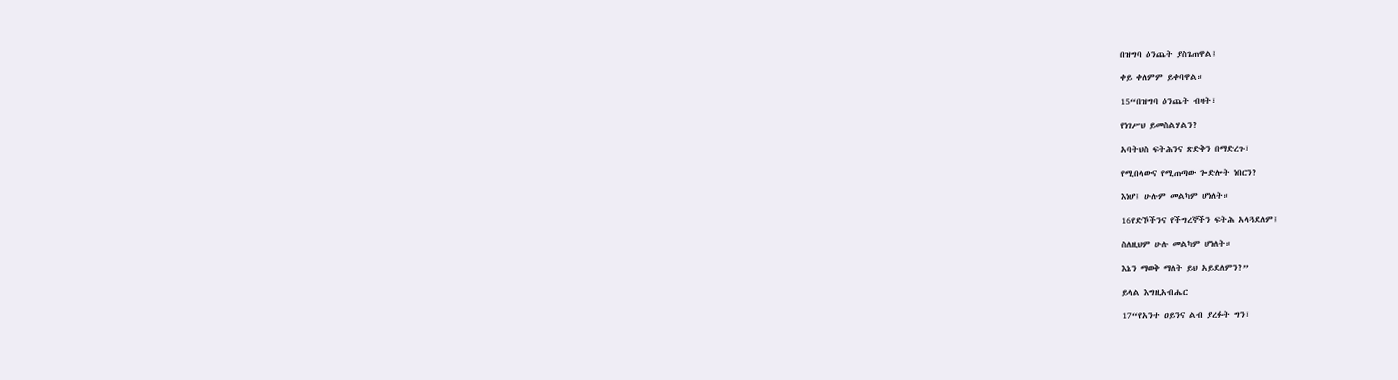በዝግባ ዕንጨት ያስጌጠዋል፤

ቀይ ቀለምም ይቀባዋል።

15“በዝግባ ዕንጨት ብዛት፣

የነገሥህ ይመስልሃልን?

አባትህስ ፍትሕንና ጽድቅን በማድረጉ፣

የሚበላውና የሚጠጣው ጐድሎት ነበርን?

እነሆ፤ ሁሉም መልካም ሆነለት።

16የድኾችንና የችግረኞችን ፍትሕ አላጓደለም፤

ስለዚህም ሁሉ መልካም ሆነለት።

እኔን ማወቅ ማለት ይህ አይደለምን?”

ይላል እግዚአብሔር

17“የአንተ ዐይንና ልብ ያረፉት ግን፣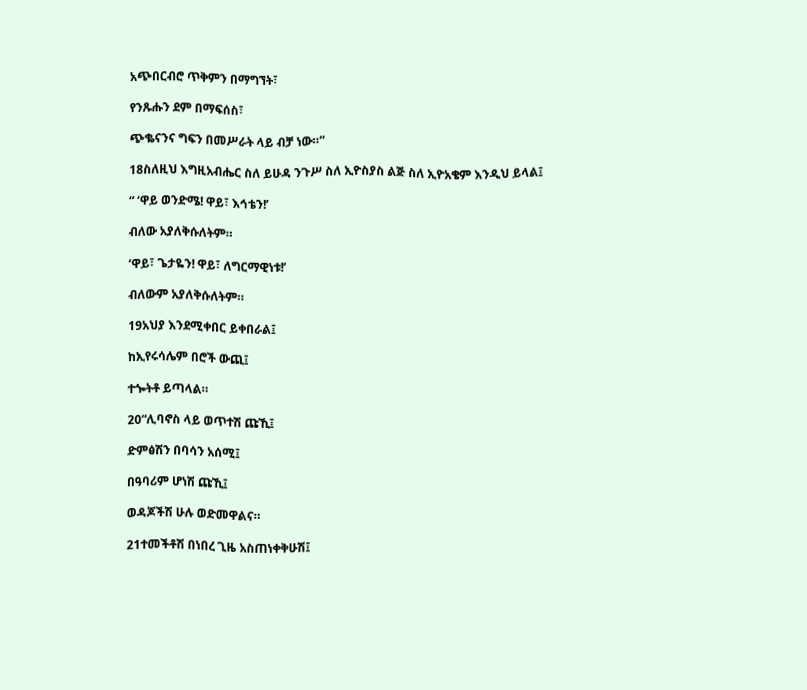አጭበርብሮ ጥቅምን በማግኘት፣

የንጹሑን ደም በማፍሰስ፣

ጭቈናንና ግፍን በመሥራት ላይ ብቻ ነው።”

18ስለዚህ እግዚአብሔር ስለ ይሁዳ ንጉሥ ስለ ኢዮስያስ ልጅ ስለ ኢዮአቄም እንዲህ ይላል፤

“ ‘ዋይ ወንድሜ! ዋይ፣ እኅቴን!’

ብለው አያለቅሱለትም።

‘ዋይ፣ ጌታዬን! ዋይ፣ ለግርማዊነቱ!’

ብለውም አያለቅሱለትም።

19አህያ እንደሚቀበር ይቀበራል፤

ከኢየሩሳሌም በሮች ውጪ፤

ተጐትቶ ይጣላል።

20“ሊባኖስ ላይ ወጥተሽ ጩኺ፤

ድምፅሽን በባሳን አሰሚ፤

በዓባሪም ሆነሽ ጩኺ፤

ወዳጆችሽ ሁሉ ወድመዋልና።

21ተመችቶሽ በነበረ ጊዜ አስጠነቀቅሁሽ፤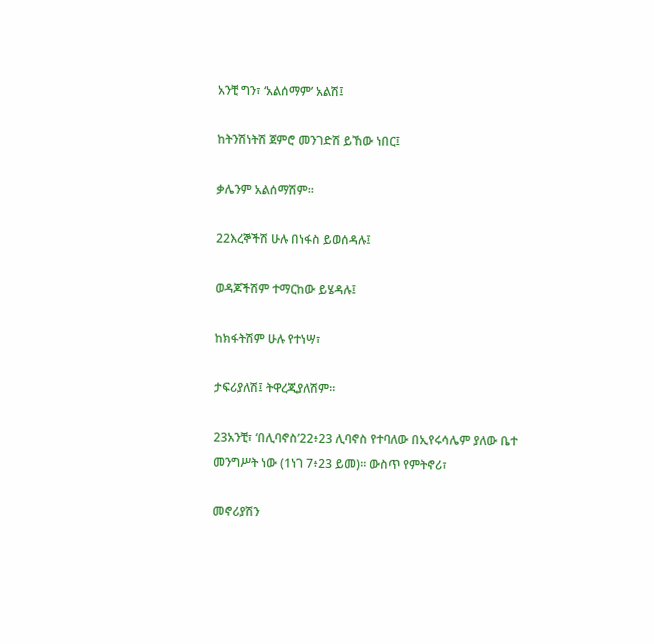አንቺ ግን፣ ‘አልሰማም’ አልሽ፤

ከትንሽነትሽ ጀምሮ መንገድሽ ይኸው ነበር፤

ቃሌንም አልሰማሽም።

22እረኞችሽ ሁሉ በነፋስ ይወሰዳሉ፤

ወዳጆችሽም ተማርከው ይሄዳሉ፤

ከክፋትሽም ሁሉ የተነሣ፣

ታፍሪያለሽ፤ ትዋረጂያለሽም።

23አንቺ፣ ‘በሊባኖስ’22፥23 ሊባኖስ የተባለው በኢየሩሳሌም ያለው ቤተ መንግሥት ነው (1ነገ 7፥23 ይመ)። ውስጥ የምትኖሪ፣

መኖሪያሽን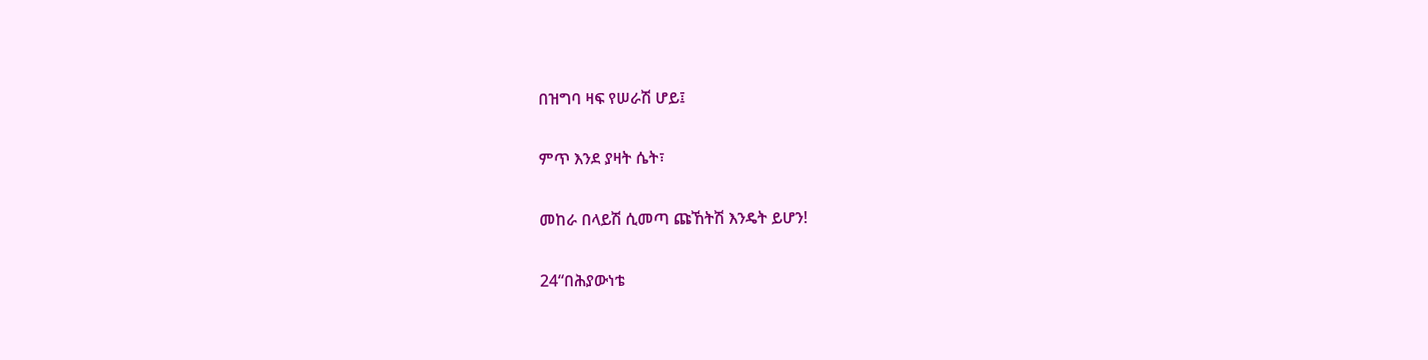በዝግባ ዛፍ የሠራሽ ሆይ፤

ምጥ እንደ ያዛት ሴት፣

መከራ በላይሽ ሲመጣ ጩኸትሽ እንዴት ይሆን!

24“በሕያውነቴ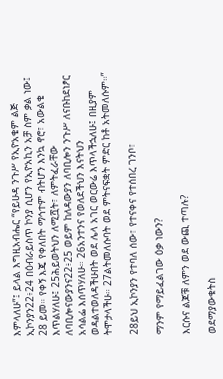እምላለሁ”፤ ይላል እግዚአብሔር “የይሁዳ ንጉሥ የኢዮአቄም ልጅ ኢኮንያን22፥24 በዕብራይስጥ ኮንያ ሲሆን የኢዮአኪን አቻ ስም ቃል ነው፤ 28 ይመ። የቀኝ እጄ የቀለበት ማኅተም ብትሆን እንኳ ኖሮ፣ አውልቄ እጥልሃለሁ፤ 25ሕይወትህን ለሚሿት፣ ለምትፈራቸው ለባቢሎናውያንና22፥25 ወይም ከለዳውያን ለባቢሎን ንጉሥ ለናቡከደነፆር አሳልፌ እሰጥሃለሁ። 26አንተንና የወለደችህን እናትህን ወዳልተወለዳችሁበት ወደ ሌላ አገር ወርውሬ እጥላችኋለሁ፤ በዚያም ትሞታላችሁ። 27ልትመለሱባት ወደ ምትናፍቋት ምድር ከቶ አትመለሱም።”

28ይህ ኢኮንያን የተባለ ሰው፣ የተናቀና የተሰበረ ገንቦ፣

ማንም የማይፈልገው ዕቃ ነውን?

እርሱና ልጆቹ ለምን ወደ ውጪ ተጣሉ?

ወደማያውቁትስ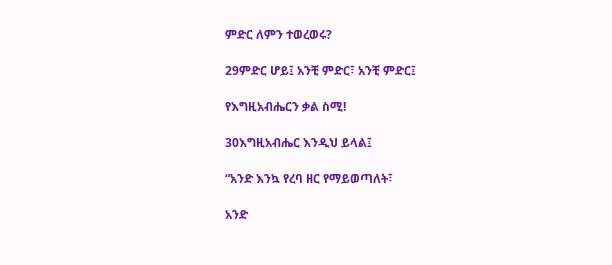ምድር ለምን ተወረወሩ?

29ምድር ሆይ፤ አንቺ ምድር፣ አንቺ ምድር፤

የእግዚአብሔርን ቃል ስሚ!

30እግዚአብሔር እንዲህ ይላል፤

“አንድ እንኳ የረባ ዘር የማይወጣለት፣

አንድ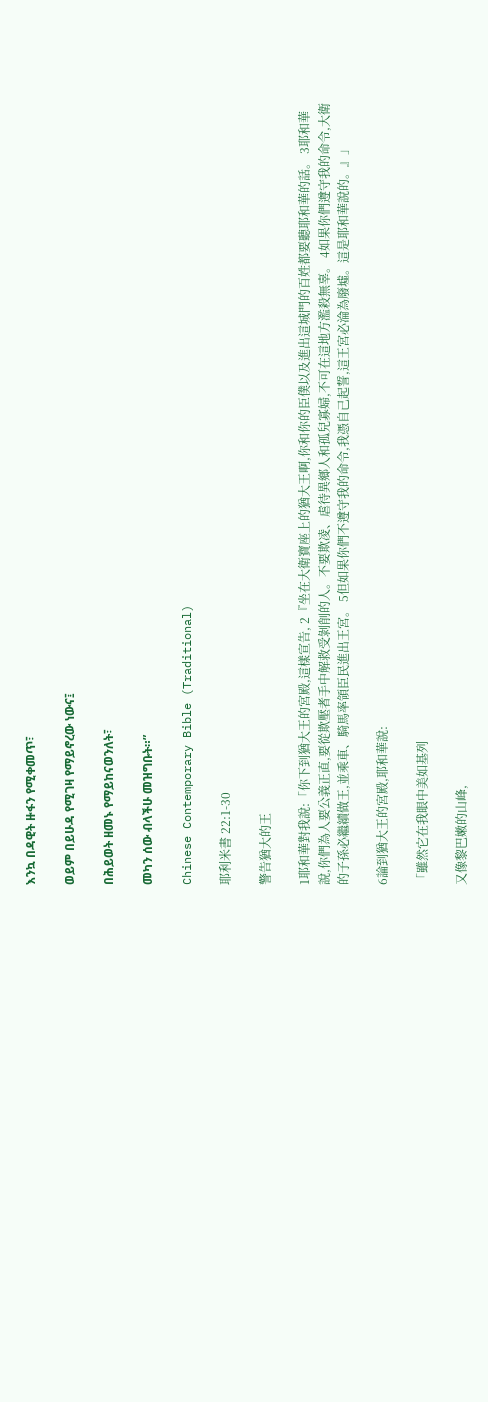እንኳ በዳዊት ዙፋን የሚቀመጥ፣

ወይም በይሁዳ የሚገዛ የማይኖረው ነውና፤

በሕይወት ዘመኑ የማይከናወንለት፣

መካን ሰው ብላችሁ መዝግቡት።”

Chinese Contemporary Bible (Traditional)

耶利米書 22:1-30

警告猶大的王

1耶和華對我說:「你下到猶大王的宮殿,這樣宣告, 2『坐在大衛寶座上的猶大王啊,你和你的臣僕以及進出這城門的百姓都要聽耶和華的話。 3耶和華說,你們為人要公義正直,要從欺壓者手中解救受剝削的人。不要欺凌、虐待異鄉人和孤兒寡婦,不可在這地方濫殺無辜。 4如果你們遵守我的命令,大衛的子孫必繼續做王,並乘車、騎馬率領臣民進出王宮。 5但如果你們不遵守我的命令,我憑自己起誓,這王宮必淪為廢墟。這是耶和華說的。』」

6論到猶大王的宮殿,耶和華說:

「雖然它在我眼中美如基列

又像黎巴嫩的山峰,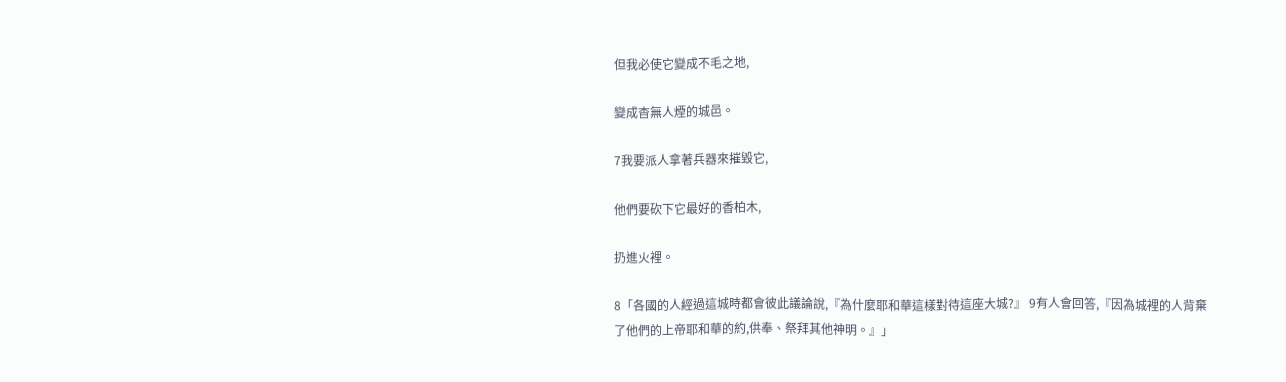但我必使它變成不毛之地,

變成杳無人煙的城邑。

7我要派人拿著兵器來摧毀它,

他們要砍下它最好的香柏木,

扔進火裡。

8「各國的人經過這城時都會彼此議論說,『為什麼耶和華這樣對待這座大城?』 9有人會回答,『因為城裡的人背棄了他們的上帝耶和華的約,供奉、祭拜其他神明。』」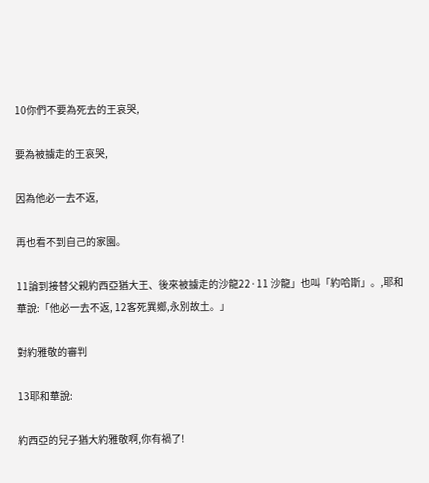10你們不要為死去的王哀哭,

要為被擄走的王哀哭,

因為他必一去不返,

再也看不到自己的家園。

11論到接替父親約西亞猶大王、後來被擄走的沙龍22·11 沙龍」也叫「約哈斯」。,耶和華說:「他必一去不返, 12客死異鄉,永別故土。」

對約雅敬的審判

13耶和華說:

約西亞的兒子猶大約雅敬啊,你有禍了!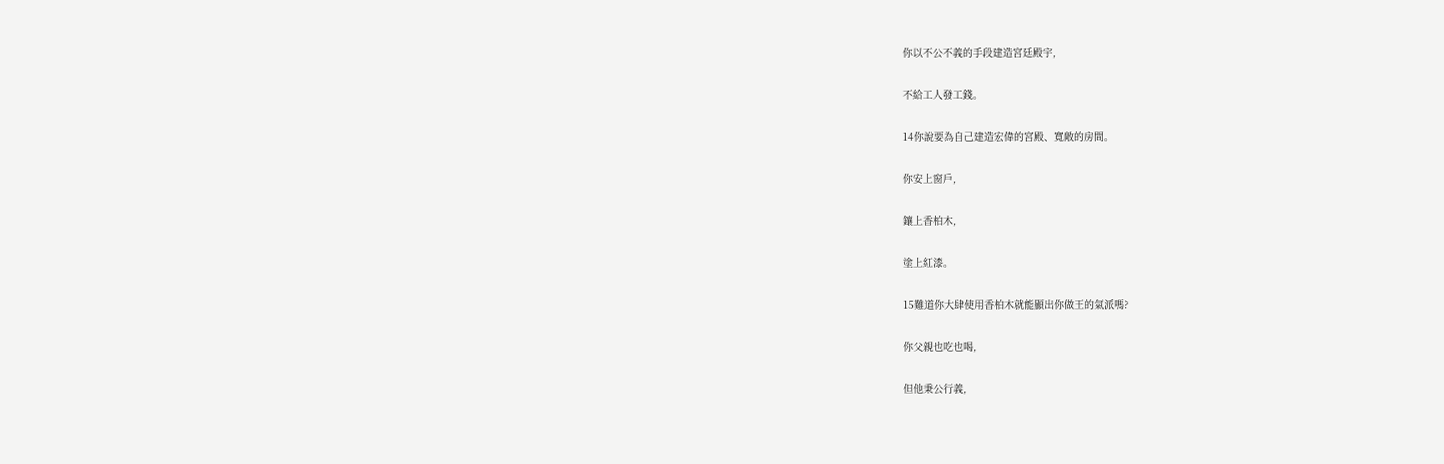你以不公不義的手段建造宮廷殿宇,

不給工人發工錢。

14你說要為自己建造宏偉的宮殿、寬敞的房間。

你安上窗戶,

鑲上香柏木,

塗上紅漆。

15難道你大肆使用香柏木就能顯出你做王的氣派嗎?

你父親也吃也喝,

但他秉公行義,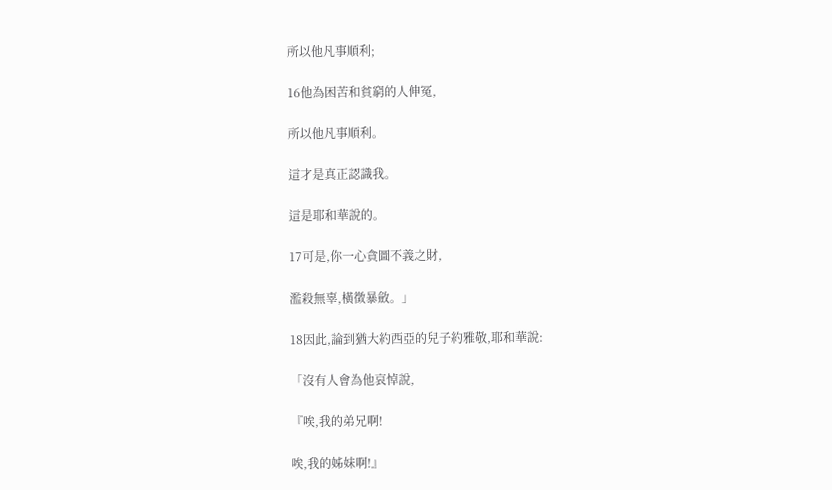所以他凡事順利;

16他為困苦和貧窮的人伸冤,

所以他凡事順利。

這才是真正認識我。

這是耶和華說的。

17可是,你一心貪圖不義之財,

濫殺無辜,橫徵暴斂。」

18因此,論到猶大約西亞的兒子約雅敬,耶和華說:

「沒有人會為他哀悼說,

『唉,我的弟兄啊!

唉,我的姊妹啊!』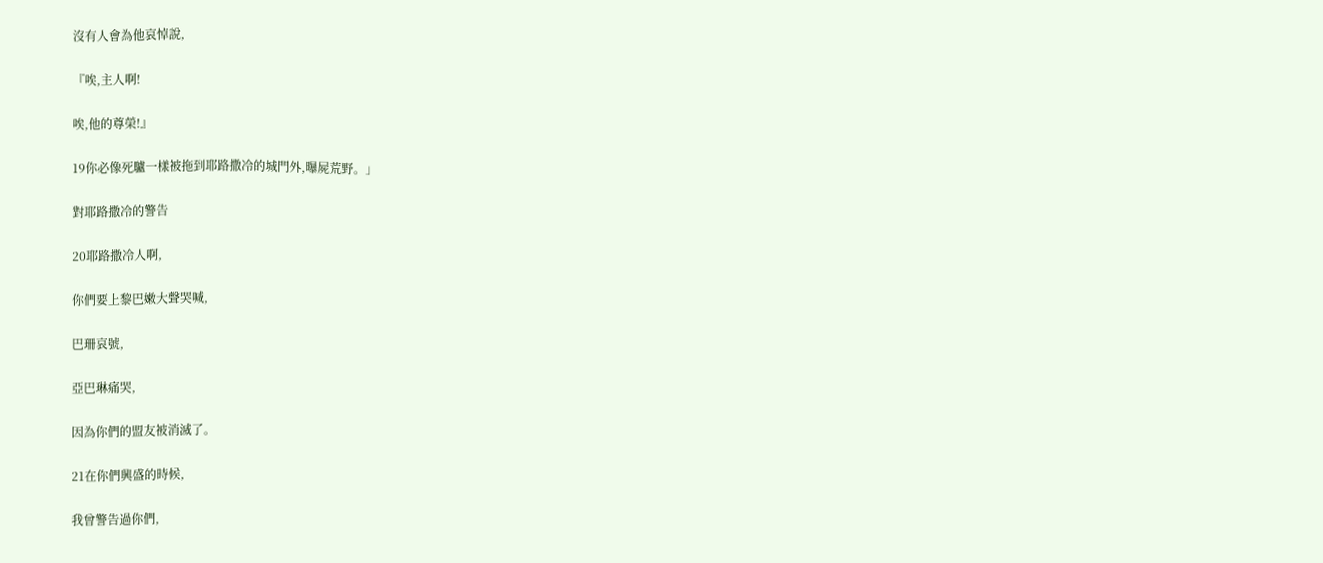沒有人會為他哀悼說,

『唉,主人啊!

唉,他的尊榮!』

19你必像死驢一樣被拖到耶路撒冷的城門外,曝屍荒野。」

對耶路撒冷的警告

20耶路撒冷人啊,

你們要上黎巴嫩大聲哭喊,

巴珊哀號,

亞巴琳痛哭,

因為你們的盟友被消滅了。

21在你們興盛的時候,

我曾警告過你們,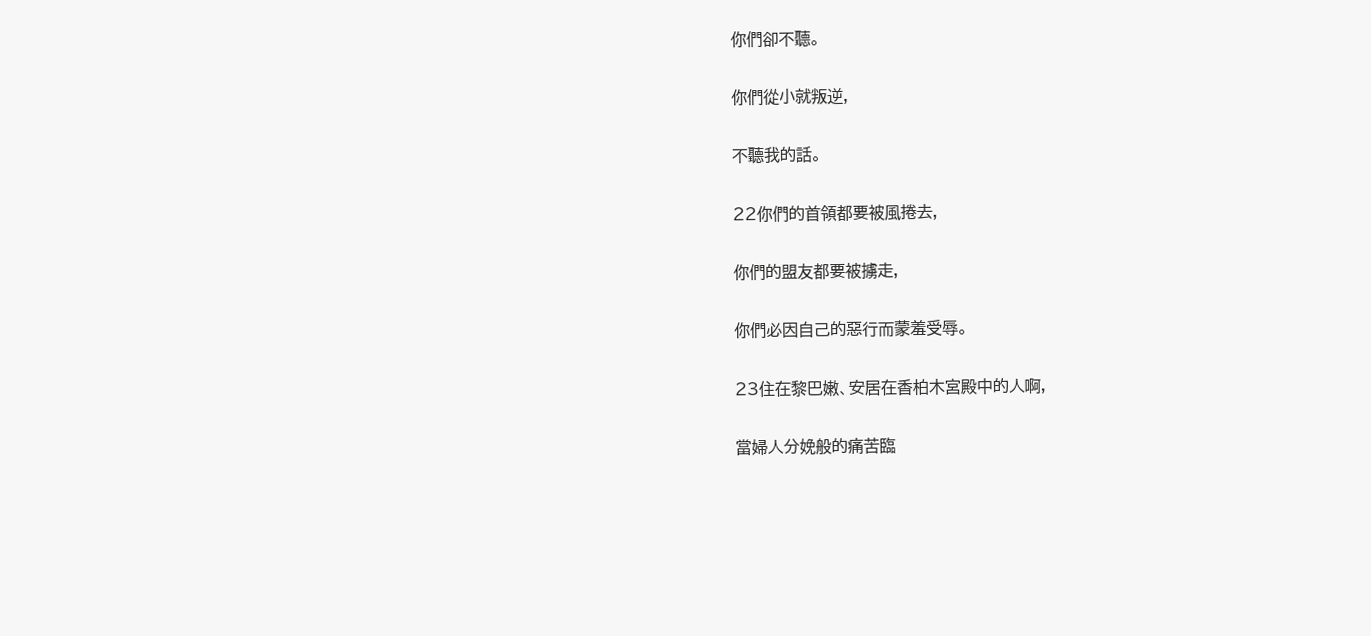你們卻不聽。

你們從小就叛逆,

不聽我的話。

22你們的首領都要被風捲去,

你們的盟友都要被擄走,

你們必因自己的惡行而蒙羞受辱。

23住在黎巴嫩、安居在香柏木宮殿中的人啊,

當婦人分娩般的痛苦臨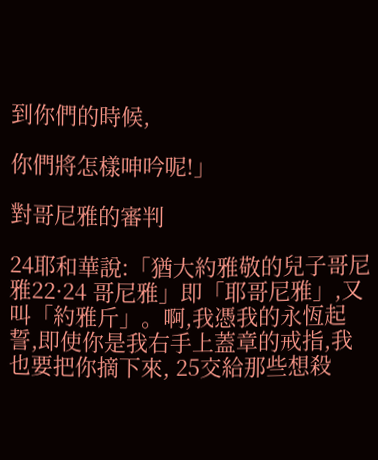到你們的時候,

你們將怎樣呻吟呢!」

對哥尼雅的審判

24耶和華說:「猶大約雅敬的兒子哥尼雅22·24 哥尼雅」即「耶哥尼雅」,又叫「約雅斤」。啊,我憑我的永恆起誓,即使你是我右手上蓋章的戒指,我也要把你摘下來, 25交給那些想殺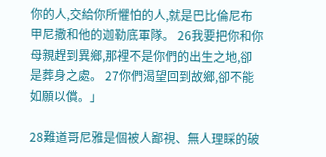你的人,交給你所懼怕的人,就是巴比倫尼布甲尼撒和他的迦勒底軍隊。 26我要把你和你母親趕到異鄉,那裡不是你們的出生之地,卻是葬身之處。 27你們渴望回到故鄉,卻不能如願以償。」

28難道哥尼雅是個被人鄙視、無人理睬的破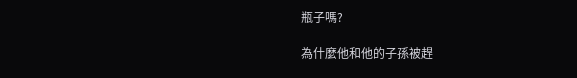瓶子嗎?

為什麼他和他的子孫被趕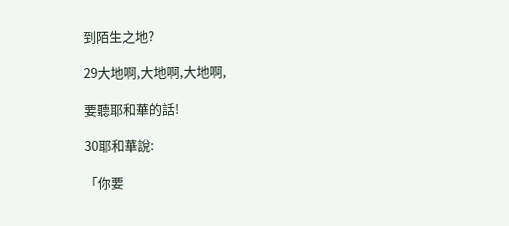到陌生之地?

29大地啊,大地啊,大地啊,

要聽耶和華的話!

30耶和華說:

「你要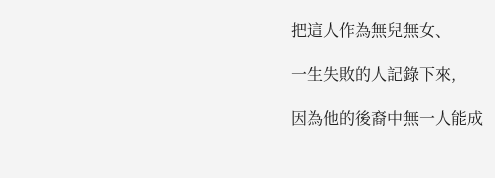把這人作為無兒無女、

一生失敗的人記錄下來,

因為他的後裔中無一人能成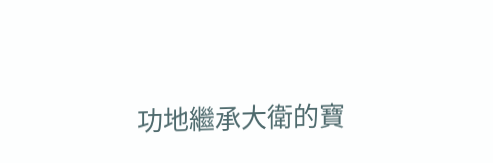功地繼承大衛的寶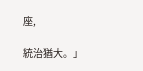座,

統治猶大。」